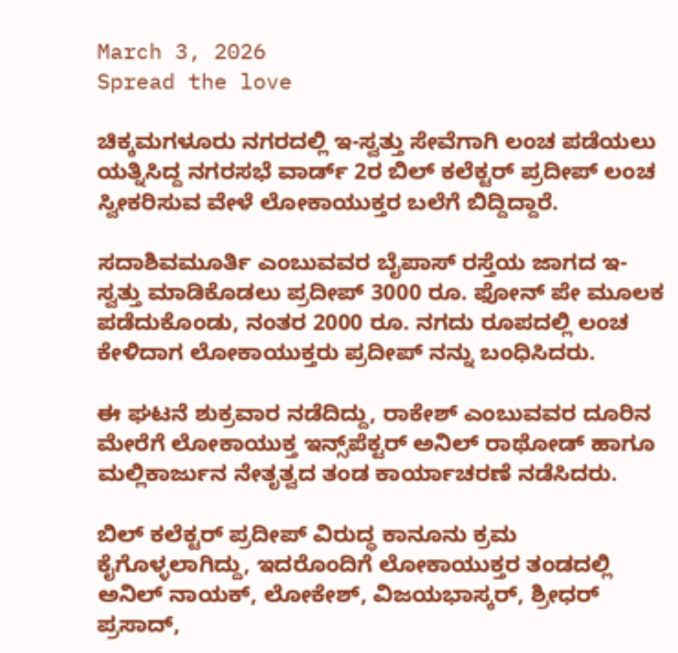March 3, 2026
Spread the love

ಚಿಕ್ಕಮಗಳೂರು ನಗರದಲ್ಲಿ ಇ-ಸ್ವತ್ತು ಸೇವೆಗಾಗಿ ಲಂಚ ಪಡೆಯಲು ಯತ್ನಿಸಿದ್ದ ನಗರಸಭೆ ವಾರ್ಡ್ 2ರ ಬಿಲ್ ಕಲೆಕ್ಟರ್ ಪ್ರದೀಪ್ ಲಂಚ ಸ್ವೀಕರಿಸುವ ವೇಳೆ ಲೋಕಾಯುಕ್ತರ ಬಲೆಗೆ ಬಿದ್ದಿದ್ದಾರೆ.

ಸದಾಶಿವಮೂರ್ತಿ ಎಂಬುವವರ ಬೈಪಾಸ್ ‌ರಸ್ತೆಯ ಜಾಗದ ಇ-ಸ್ವತ್ತು ಮಾಡಿಕೊಡಲು ಪ್ರದೀಪ್ 3000 ರೂ. ಫೋನ್ ಪೇ ಮೂಲಕ ಪಡೆದುಕೊಂಡು, ನಂತರ 2000 ರೂ. ನಗದು ರೂಪದಲ್ಲಿ ಲಂಚ ಕೇಳಿದಾಗ ಲೋಕಾಯುಕ್ತರು ಪ್ರದೀಪ್ ನನ್ನು ಬಂಧಿಸಿದರು.

ಈ ಘಟನೆ ಶುಕ್ರವಾರ ನಡೆದಿದ್ದು, ರಾಕೇಶ್‌ ಎಂಬುವವರ ದೂರಿನ ಮೇರೆಗೆ ಲೋಕಾಯುಕ್ತ ಇನ್ಸ್‌ಪೆಕ್ಟ‌ರ್ ಅನಿಲ್ ರಾಥೋಡ್ ಹಾಗೂ ಮಲ್ಲಿಕಾರ್ಜುನ ನೇತೃತ್ವದ ತಂಡ ಕಾರ್ಯಾಚರಣೆ ನಡೆಸಿದರು.

ಬಿಲ್ ಕಲೆಕ್ಟರ್ ಪ್ರದೀಪ್ ವಿರುದ್ಧ ಕಾನೂನು ಕ್ರಮ ಕೈಗೊಳ್ಳಲಾಗಿದ್ದು, ಇದರೊಂದಿಗೆ ಲೋಕಾಯುಕ್ತರ ತಂಡದಲ್ಲಿ ಅನಿಲ್ ನಾಯಕ್, ಲೋಕೇಶ್, ವಿಜಯಭಾಸ್ಕರ್, ಶ್ರೀಧ‌ರ್ ಪ್ರಸಾದ್,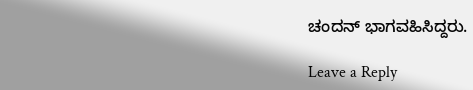ಚಂದನ್ ಭಾಗವಹಿಸಿದ್ದರು.

Leave a Reply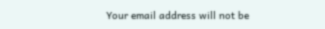Your email address will not be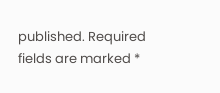published. Required fields are marked *